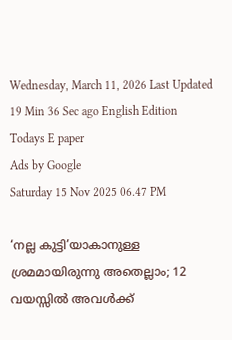Wednesday, March 11, 2026 Last Updated 19 Min 36 Sec ago English Edition
Todays E paper
Ads by Google
Saturday 15 Nov 2025 06.47 PM

‘നല്ല കുട്ടി’യാകാനുള്ള ശ്രമമായിരുന്നു അതെല്ലാം; 12 വയസ്സിൽ അവൾക്ക്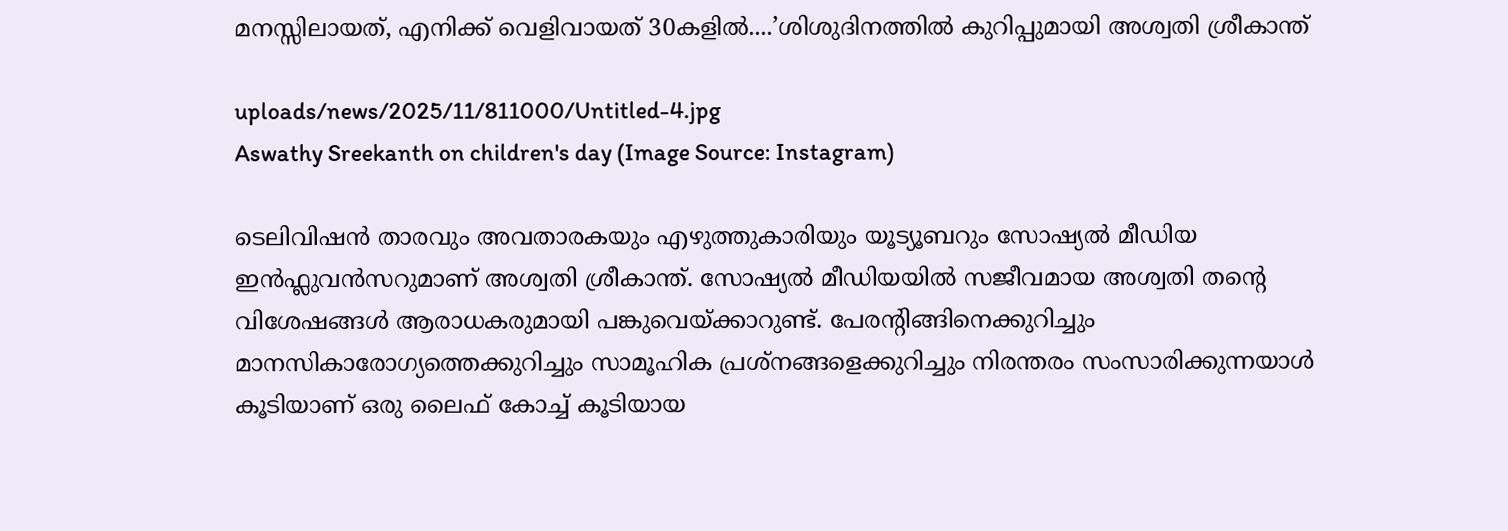മനസ്സിലായത്, എനിക്ക് വെളിവായത് 30കളില്‍....’ശിശുദിനത്തില്‍ കുറിപ്പുമായി അശ്വതി ശ്രീകാന്ത്

uploads/news/2025/11/811000/Untitled-4.jpg
Aswathy Sreekanth on children's day (Image Source: Instagram)

ടെലിവിഷന്‍ താരവും അവതാരകയും എഴുത്തുകാരിയും യൂട്യൂബറും സോഷ്യല്‍ മീഡിയ ഇന്‍ഫ്ലുവന്‍സറുമാണ് അശ്വതി ശ്രീകാന്ത്. സോഷ്യൽ മീഡിയയിൽ സജീവമായ അശ്വതി തന്റെ വിശേഷങ്ങൾ ആരാധകരുമായി പങ്കുവെയ്ക്കാറുണ്ട്. പേരന്റിങ്ങിനെക്കുറിച്ചും മാനസികാരോഗ്യത്തെക്കുറിച്ചും സാമൂഹിക പ്രശ്നങ്ങളെക്കുറിച്ചും നിരന്തരം സംസാരിക്കുന്നയാൾ കൂടിയാണ് ഒരു ലൈഫ് കോച്ച് കൂടിയായ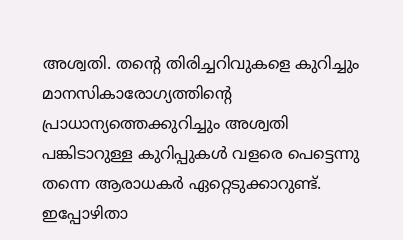അശ്വതി. തന്റെ തിരിച്ചറിവുകളെ കുറിച്ചും മാനസികാരോഗ്യത്തിന്റെ പ്രാധാന്യത്തെക്കുറിച്ചും അശ്വതി പങ്കിടാറുള്ള കുറിപ്പുകള്‍ വളരെ പെട്ടെന്നു തന്നെ ആരാധകര്‍ ഏറ്റെടുക്കാറുണ്ട്.
ഇപ്പോഴിതാ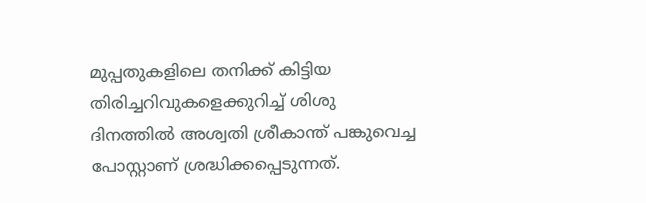മുപ്പതുകളിലെ തനിക്ക് കിട്ടിയ തിരിച്ചറിവുകളെക്കുറിച്ച് ശിശു ദിനത്തിൽ അശ്വതി ശ്രീകാന്ത് പങ്കുവെച്ച പോസ്റ്റാണ് ശ്രദ്ധിക്കപ്പെടുന്നത്.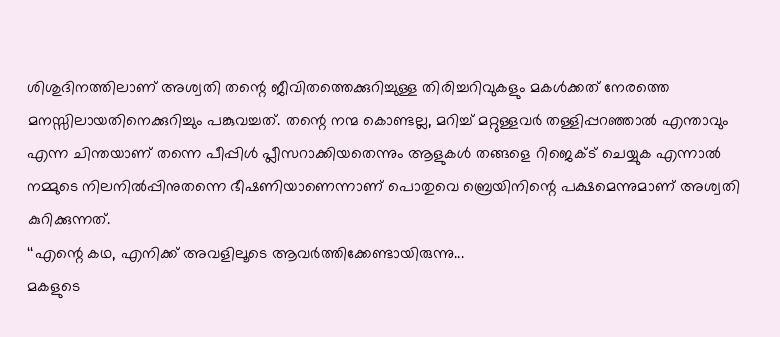ശിശുദിനത്തിലാണ് അശ്വതി തന്റെ ജീവിതത്തെക്കുറിച്ചുള്ള തിരിച്ചറിവുകളും മകള്‍ക്കത് നേരത്തെ മനസ്സിലായതിനെക്കുറിച്ചും പങ്കുവച്ചത്. തന്റെ നന്മ കൊണ്ടല്ല, മറിച്ച് മറ്റുള്ളവര്‍ തള്ളിപ്പറഞ്ഞാൽ എന്താവും എന്ന ചിന്തയാണ് തന്നെ പീപ്പിൾ പ്ലീസറാക്കിയതെന്നും ആളുകൾ തങ്ങളെ റിജെക്ട് ചെയ്യുക എന്നാൽ നമ്മുടെ നിലനിൽപ്പിനുതന്നെ ഭീഷണിയാണെന്നാണ് പൊതുവെ ബ്രെയിനിന്റെ പക്ഷമെന്നുമാണ് അശ്വതി കുറിക്കുന്നത്.
‘‘എന്റെ കഥ, എനിക്ക് അവളിലൂടെ ആവർത്തിക്കേണ്ടായിരുന്നു...
മകളുടെ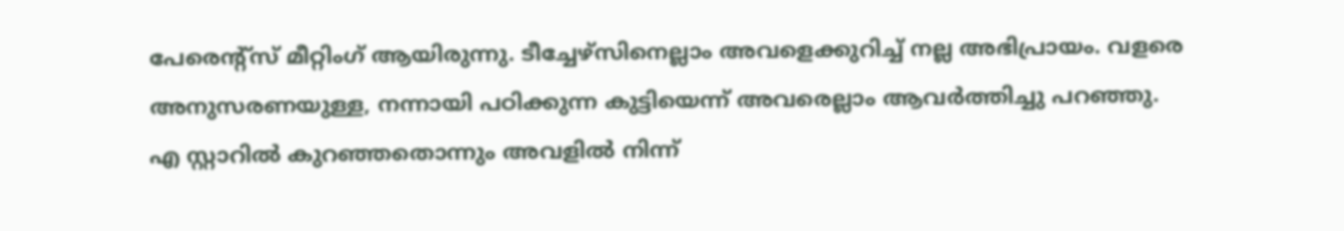പേരെന്റ്സ് മീറ്റിംഗ് ആയിരുന്നു. ടീച്ചേഴ്സിനെല്ലാം അവളെക്കുറിച്ച് നല്ല അഭിപ്രായം. വളരെ അനുസരണയുള്ള, നന്നായി പഠിക്കുന്ന കുട്ടിയെന്ന് അവരെല്ലാം ആവർത്തിച്ചു പറഞ്ഞു.
എ സ്റ്റാറില്‍ കുറഞ്ഞതൊന്നും അവളിൽ നിന്ന്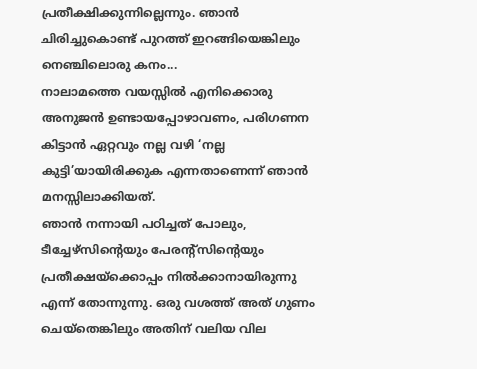പ്രതീക്ഷിക്കുന്നില്ലെന്നും. ഞാൻ ചിരിച്ചുകൊണ്ട് പുറത്ത് ഇറങ്ങിയെങ്കിലും നെഞ്ചിലൊരു കനം...
നാലാമത്തെ വയസ്സിൽ എനിക്കൊരു അനുജൻ ഉണ്ടായപ്പോഴാവണം, പരിഗണന കിട്ടാൻ ഏറ്റവും നല്ല വഴി ‘നല്ല കുട്ടി’യായിരിക്കുക എന്നതാണെന്ന് ഞാൻ മനസ്സിലാക്കിയത്.
ഞാൻ നന്നായി പഠിച്ചത് പോലും, ടീച്ചേഴ്സിന്റെയും പേരന്റ്സിന്റെയും പ്രതീക്ഷയ്ക്കൊപ്പം നിൽക്കാനായിരുന്നു എന്ന് തോന്നുന്നു. ഒരു വശത്ത് അത് ഗുണം ചെയ്‌തെങ്കിലും അതിന് വലിയ വില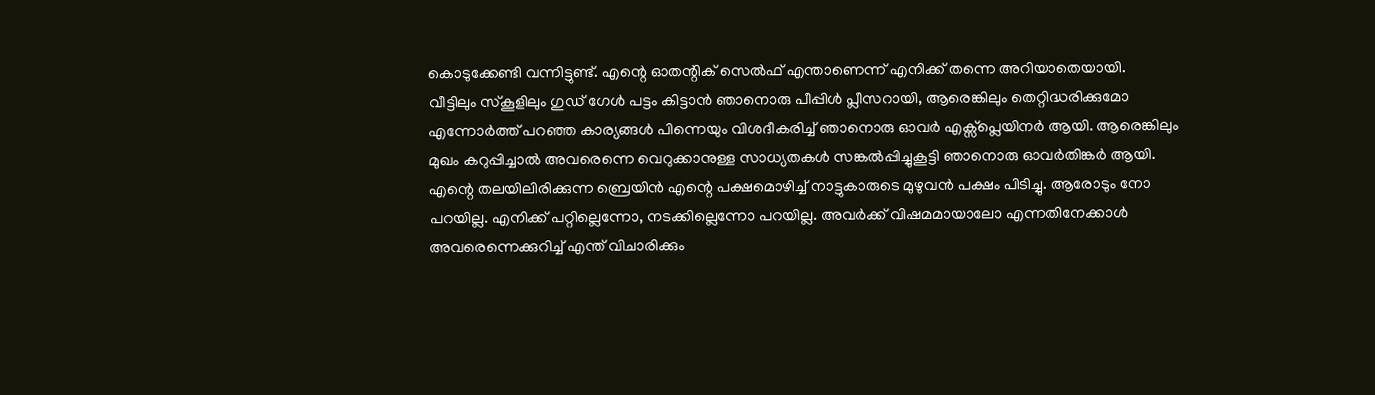കൊടുക്കേണ്ടി വന്നിട്ടുണ്ട്. എന്റെ ഓതന്റിക് സെല്‍ഫ് എന്താണെന്ന് എനിക്ക് തന്നെ അറിയാതെയായി.
വീട്ടിലും സ്കൂളിലും ഗുഡ് ഗേൾ പട്ടം കിട്ടാൻ ഞാനൊരു പീപ്പിൾ പ്ലീസറായി, ആരെങ്കിലും തെറ്റിദ്ധരിക്കുമോ എന്നോർത്ത് പറഞ്ഞ കാര്യങ്ങൾ പിന്നെയും വിശദീകരിച്ച് ഞാനൊരു ഓവര്‍ എക്സ്പ്ലെയിനര്‍ ആയി. ആരെങ്കിലും മുഖം കറുപ്പിച്ചാൽ അവരെന്നെ വെറുക്കാനുള്ള സാധ്യതകൾ സങ്കൽപ്പിച്ചുകൂട്ടി ഞാനൊരു ഓവര്‍തിങ്കര്‍ ആയി.
എന്റെ തലയിലിരിക്കുന്ന ബ്രെയിൻ എന്റെ പക്ഷമൊഴിച്ച് നാട്ടുകാരുടെ മുഴുവൻ പക്ഷം പിടിച്ചു. ആരോടും നോ പറയില്ല. എനിക്ക് പറ്റില്ലെന്നോ, നടക്കില്ലെന്നോ പറയില്ല. അവർക്ക് വിഷമമായാലോ എന്നതിനേക്കാൾ അവരെന്നെക്കുറിച്ച് എന്ത് വിചാരിക്കും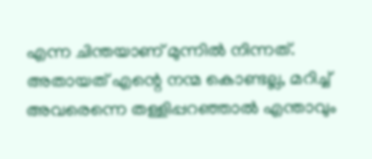എന്ന ചിന്തയാണ് മുന്നിൽ നിന്നത്. അതായത് എന്റെ നന്മ കൊണ്ടല്ല, മറിച്ച് അവരെന്നെ തള്ളിപ്പറഞ്ഞാൽ എന്താവും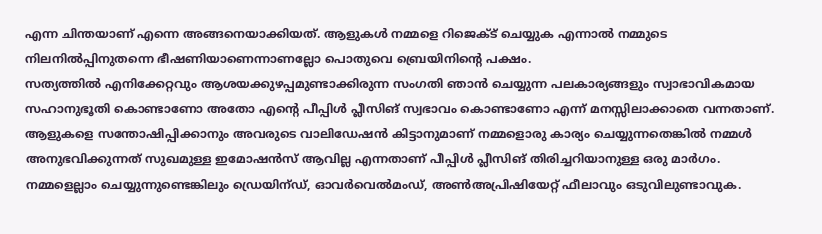എന്ന ചിന്തയാണ് എന്നെ അങ്ങനെയാക്കിയത്. ആളുകൾ നമ്മളെ റിജെക്ട് ചെയ്യുക എന്നാൽ നമ്മുടെ നിലനിൽപ്പിനുതന്നെ ഭീഷണിയാണെന്നാണല്ലോ പൊതുവെ ബ്രെയിനിന്റെ പക്ഷം.
സത്യത്തിൽ എനിക്കേറ്റവും ആശയക്കുഴപ്പമുണ്ടാക്കിരുന്ന സംഗതി ഞാൻ ചെയ്യുന്ന പലകാര്യങ്ങളും സ്വാഭാവികമായ സഹാനുഭൂതി കൊണ്ടാണോ അതോ എന്റെ പീപ്പിൾ പ്ലീസിങ് സ്വഭാവം കൊണ്ടാണോ എന്ന് മനസ്സിലാക്കാതെ വന്നതാണ്.
ആളുകളെ സന്തോഷിപ്പിക്കാനും അവരുടെ വാലിഡേഷൻ കിട്ടാനുമാണ് നമ്മളൊരു കാര്യം ചെയ്യുന്നതെങ്കിൽ നമ്മൾ അനുഭവിക്കുന്നത് സുഖമുള്ള ഇമോഷന്‍സ്‌ ആവില്ല എന്നതാണ് പീപ്പിൾ പ്ലീസിങ് തിരിച്ചറിയാനുള്ള ഒരു മാർഗം. നമ്മളെല്ലാം ചെയ്യുന്നുണ്ടെങ്കിലും ഡ്രെയിന്ഡ്, ഓവര്‍വെല്‍മംഡ്, അണ്‍അപ്രിഷിയേറ്റ് ഫീലാവും ഒടുവിലുണ്ടാവുക.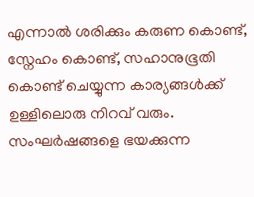എന്നാൽ ശരിക്കും കരുണ കൊണ്ട്, സ്നേഹം കൊണ്ട്, സഹാനുഭൂതി കൊണ്ട് ചെയ്യുന്ന കാര്യങ്ങൾക്ക് ഉള്ളിലൊരു നിറവ് വരും.
സംഘർഷങ്ങളെ ഭയക്കുന്ന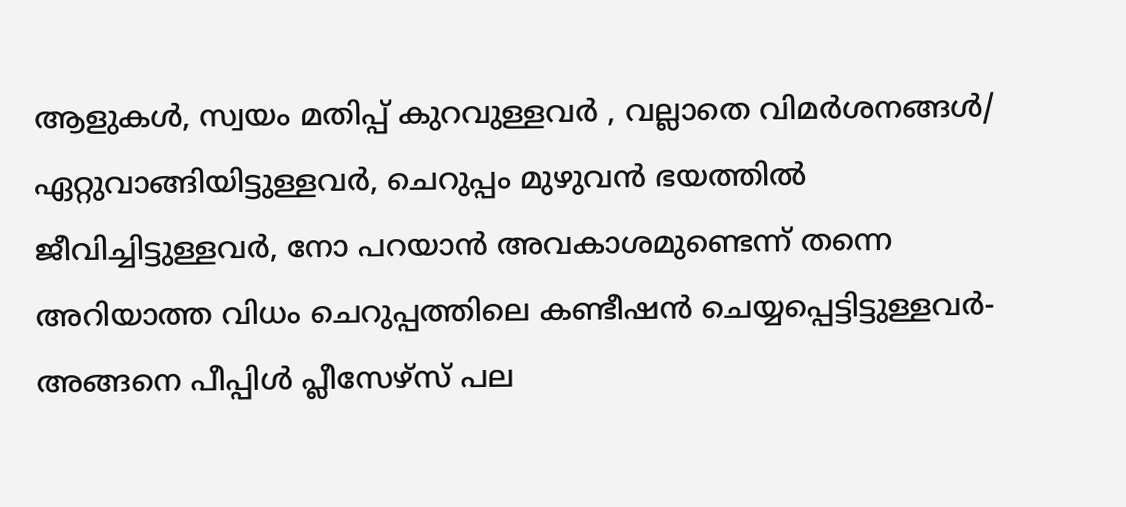ആളുകൾ, സ്വയം മതിപ്പ് കുറവുള്ളവർ , വല്ലാതെ വിമർശനങ്ങൾ/ ഏറ്റുവാങ്ങിയിട്ടുള്ളവർ, ചെറുപ്പം മുഴുവൻ ഭയത്തിൽ ജീവിച്ചിട്ടുള്ളവർ, നോ പറയാൻ അവകാശമുണ്ടെന്ന് തന്നെ അറിയാത്ത വിധം ചെറുപ്പത്തിലെ കണ്ടീഷൻ ചെയ്യപ്പെട്ടിട്ടുള്ളവർ- അങ്ങനെ പീപ്പിൾ പ്ലീസേഴ്സ് പല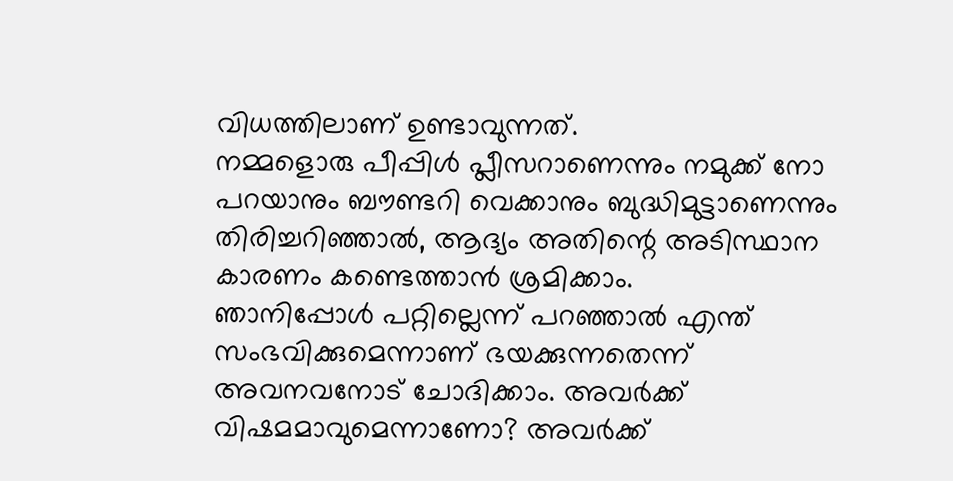വിധത്തിലാണ് ഉണ്ടാവുന്നത്.
നമ്മളൊരു പീപ്പിൾ പ്ലീസറാണെന്നും നമുക്ക് നോ പറയാനും ബൗണ്ടറി വെക്കാനും ബുദ്ധിമുട്ടാണെന്നും തിരിച്ചറിഞ്ഞാൽ, ആദ്യം അതിന്റെ അടിസ്ഥാന കാരണം കണ്ടെത്താൻ ശ്രമിക്കാം.
ഞാനിപ്പോൾ പറ്റില്ലെന്ന് പറഞ്ഞാൽ എന്ത് സംഭവിക്കുമെന്നാണ് ഭയക്കുന്നതെന്ന് അവനവനോട് ചോദിക്കാം. അവർക്ക് വിഷമമാവുമെന്നാണോ? അവർക്ക്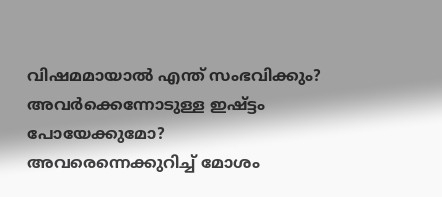വിഷമമായാൽ എന്ത് സംഭവിക്കും? അവർക്കെന്നോടുള്ള ഇഷ്ട്ടം പോയേക്കുമോ? അവരെന്നെക്കുറിച്ച് മോശം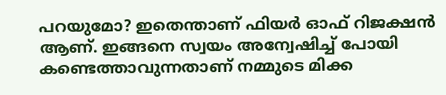പറയുമോ? ഇതെന്താണ് ഫിയര്‍ ഓഫ് റിജക്ഷന്‍ ആണ്. ഇങ്ങനെ സ്വയം അന്വേഷിച്ച് പോയി കണ്ടെത്താവുന്നതാണ് നമ്മുടെ മിക്ക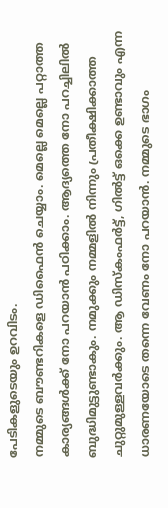പേടികളുടെയും ഉറവിടം.
നമ്മുടെ ബൗണ്ടറികളെ ഡിഫൈന്‍ ചെയ്യാം. മെല്ലെ മെല്ലെ പറ്റാത്ത കാര്യങ്ങൾക്ക് നോ പറയാൻ പഠിക്കാം. ആദ്യത്തെ നോ പറച്ചിലിൽ ബുദ്ധിമുട്ടുണ്ടാകും. നമുക്കും നമ്മളിൽ നിന്നും പ്രതീക്ഷിക്കാത്ത ചുറ്റുമുള്ളവർക്കും. ആ ഡിസ്കംഫര്‍ട്ട്, ഗില്‍ട്ട് ഒക്കെ ഉണ്ടാവും എന്ന ധാരണയോടെ തന്നെ വേണം നോ പറയാൻ. നമ്മുടെ ഭാഗം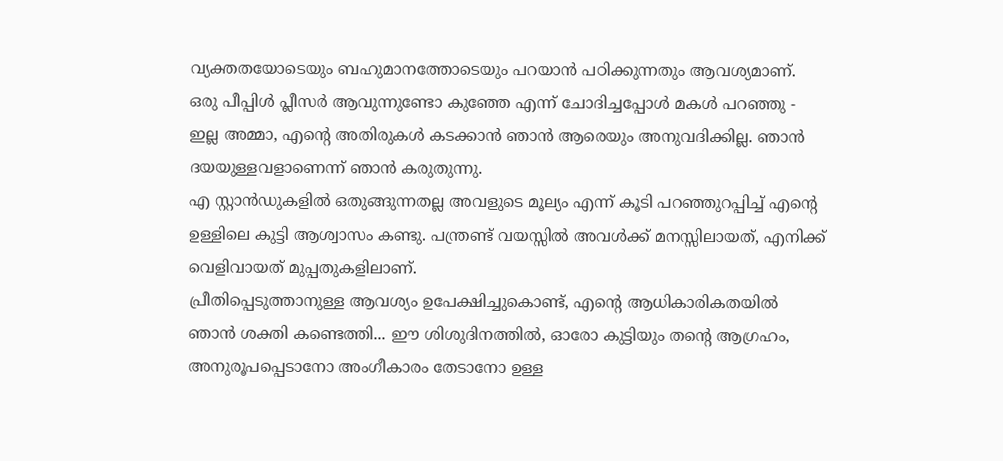വ്യക്തതയോടെയും ബഹുമാനത്തോടെയും പറയാൻ പഠിക്കുന്നതും ആവശ്യമാണ്.
ഒരു പീപ്പിൾ പ്ലീസർ ആവുന്നുണ്ടോ കുഞ്ഞേ എന്ന് ചോദിച്ചപ്പോൾ മകൾ പറഞ്ഞു - ഇല്ല അമ്മാ, എന്റെ അതിരുകൾ കടക്കാൻ ഞാൻ ആരെയും അനുവദിക്കില്ല. ഞാൻ ദയയുള്ളവളാണെന്ന് ഞാൻ കരുതുന്നു.
എ സ്റ്റാൻഡുകളിൽ ഒതുങ്ങുന്നതല്ല അവളുടെ മൂല്യം എന്ന് കൂടി പറഞ്ഞുറപ്പിച്ച് എന്റെ ഉള്ളിലെ കുട്ടി ആശ്വാസം കണ്ടു. പന്ത്രണ്ട് വയസ്സിൽ അവൾക്ക് മനസ്സിലായത്, എനിക്ക് വെളിവായത് മുപ്പതുകളിലാണ്.
പ്രീതിപ്പെടുത്താനുള്ള ആവശ്യം ഉപേക്ഷിച്ചുകൊണ്ട്, എന്റെ ആധികാരികതയിൽ ഞാൻ ശക്തി കണ്ടെത്തി... ഈ ശിശുദിനത്തിൽ, ഓരോ കുട്ടിയും തന്റെ ആഗ്രഹം, അനുരൂപപ്പെടാനോ അംഗീകാരം തേടാനോ ഉള്ള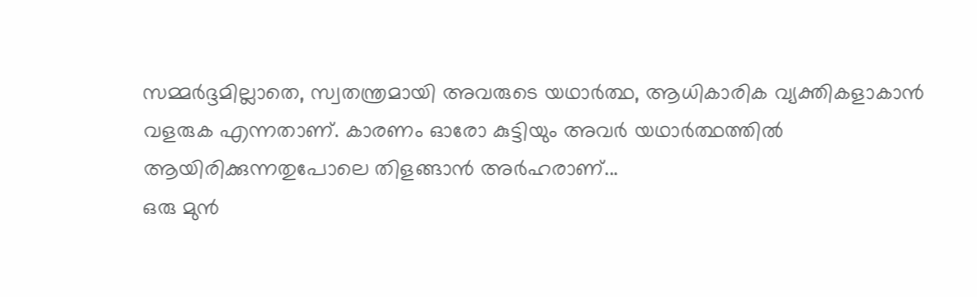സമ്മർദ്ദമില്ലാതെ, സ്വതന്ത്രമായി അവരുടെ യഥാർത്ഥ, ആധികാരിക വ്യക്തികളാകാൻ വളരുക എന്നതാണ്. കാരണം ഓരോ കുട്ടിയും അവർ യഥാർത്ഥത്തിൽ ആയിരിക്കുന്നതുപോലെ തിളങ്ങാൻ അർഹരാണ്...
ഒരു മുൻ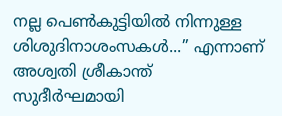നല്ല പെൺകുട്ടിയിൽ നിന്നുള്ള ശിശുദിനാശംസകൾ...’’ എന്നാണ് അശ്വതി ശ്രീകാന്ത് സുദീര്‍ഘമായി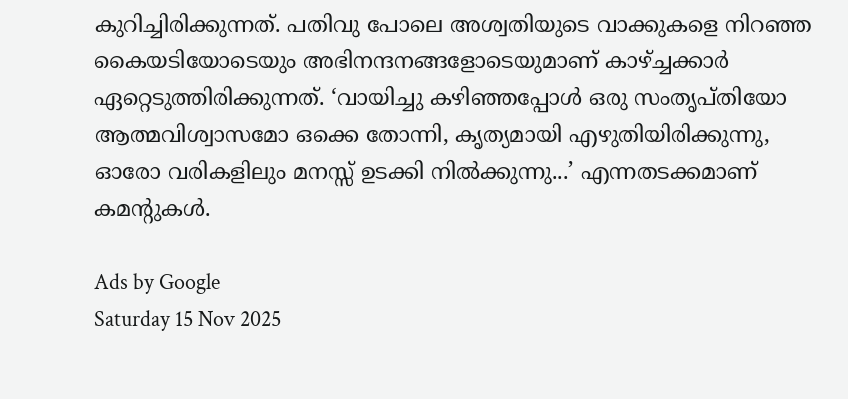കുറിച്ചിരിക്കുന്നത്. പതിവു പോലെ അശ്വതിയുടെ വാക്കുകളെ നിറഞ്ഞ കൈയടിയോടെയും അഭിനന്ദനങ്ങളോടെയുമാണ് കാഴ്ച്ചക്കാര്‍ ഏറ്റെടുത്തിരിക്കുന്നത്. ‘വായിച്ചു കഴിഞ്ഞപ്പോൾ ഒരു സംതൃപ്തിയോ ആത്മവിശ്വാസമോ ഒക്കെ തോന്നി, കൃത്യമായി എഴുതിയിരിക്കുന്നു, ഓരോ വരികളിലും മനസ്സ് ഉടക്കി നില്‍ക്കുന്നു...’ എന്നതടക്കമാണ് കമന്റുകള്‍.

Ads by Google
Saturday 15 Nov 2025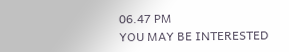06.47 PM
YOU MAY BE INTERESTED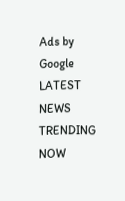Ads by Google
LATEST NEWS
TRENDING NOW